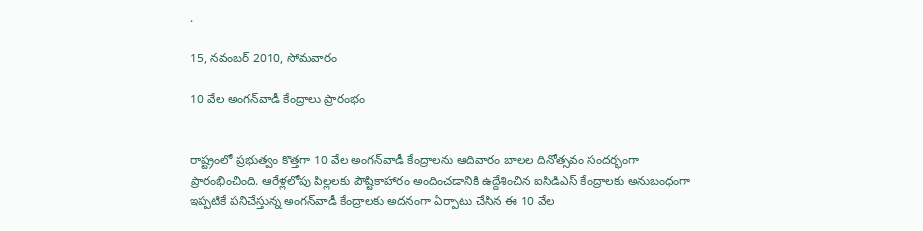.

15, నవంబర్ 2010, సోమవారం

10 వేల అంగన్‌వాడీ కేంద్రాలు ప్రారంభం


రాష్ట్రంలో ప్రభుత్వం కొత్తగా 10 వేల అంగన్‌వాడీ కేంద్రాలను ఆదివారం బాలల దినోత్సవం సందర్భంగా ప్రారంభించింది. ఆరేళ్లలోపు పిల్లలకు పౌష్టికాహారం అందించడానికి ఉద్దేశించిన ఐసిడిఎస్‌ కేంద్రాలకు అనుబంధంగా ఇప్పటికే పనిచేస్తున్న అంగన్‌వాడీ కేంద్రాలకు అదనంగా ఏర్పాటు చేసిన ఈ 10 వేల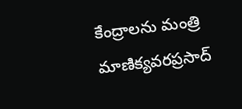కేంద్రాలను మంత్రి మాణిక్యవరప్రసాద్‌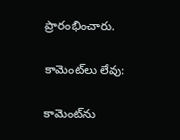ప్రారంభించారు.

కామెంట్‌లు లేవు:

కామెంట్‌ను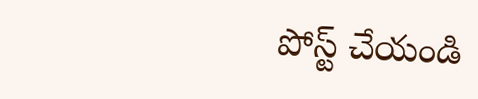పోస్ట్ చేయండి